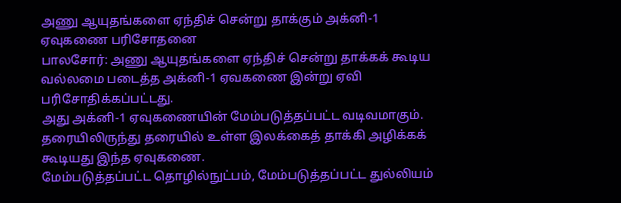அணு ஆயுதங்களை ஏந்திச் சென்று தாக்கும் அக்னி-1 ஏவுகணை பரிசோதனை
பாலசோர்: அணு ஆயுதங்களை ஏந்திச் சென்று தாக்கக் கூடிய வல்லமை படைத்த அக்னி-1 ஏவகணை இன்று ஏவி பரிசோதிக்கப்பட்டது.
அது அக்னி-1 ஏவுகணையின் மேம்படுத்தப்பட்ட வடிவமாகும். தரையிலிருந்து தரையில் உள்ள இலக்கைத் தாக்கி அழிக்கக் கூடியது இந்த ஏவுகணை.
மேம்படுத்தப்பட்ட தொழில்நுட்பம், மேம்படுத்தப்பட்ட துல்லியம்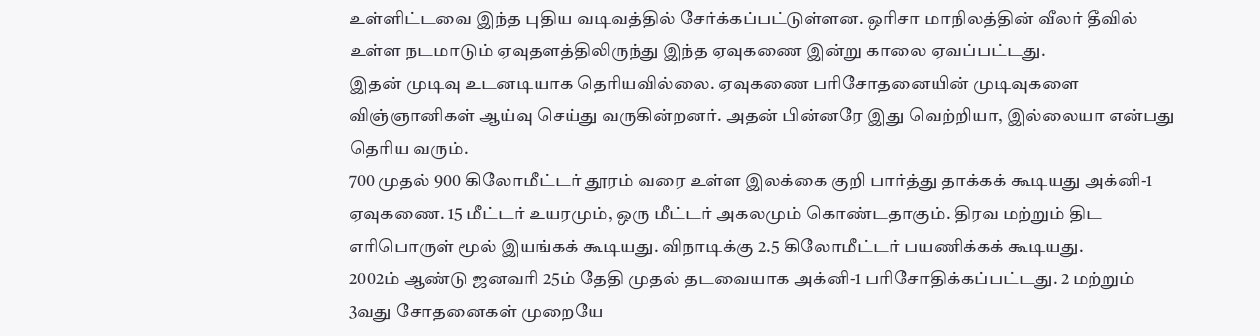உள்ளிட்டவை இந்த புதிய வடிவத்தில் சேர்க்கப்பட்டுள்ளன. ஒரிசா மாநிலத்தின் வீலர் தீவில் உள்ள நடமாடும் ஏவுதளத்திலிருந்து இந்த ஏவுகணை இன்று காலை ஏவப்பட்டது.
இதன் முடிவு உடனடியாக தெரியவில்லை. ஏவுகணை பரிசோதனையின் முடிவுகளை விஞ்ஞானிகள் ஆய்வு செய்து வருகின்றனர். அதன் பின்னரே இது வெற்றியா, இல்லையா என்பது தெரிய வரும்.
700 முதல் 900 கிலோமீட்டர் தூரம் வரை உள்ள இலக்கை குறி பார்த்து தாக்கக் கூடியது அக்னி-1 ஏவுகணை. 15 மீட்டர் உயரமும், ஒரு மீட்டர் அகலமும் கொண்டதாகும். திரவ மற்றும் திட எரிபொருள் மூல் இயங்கக் கூடியது. விநாடிக்கு 2.5 கிலோமீட்டர் பயணிக்கக் கூடியது.
2002ம் ஆண்டு ஜனவரி 25ம் தேதி முதல் தடவையாக அக்னி-1 பரிசோதிக்கப்பட்டது. 2 மற்றும் 3வது சோதனைகள் முறையே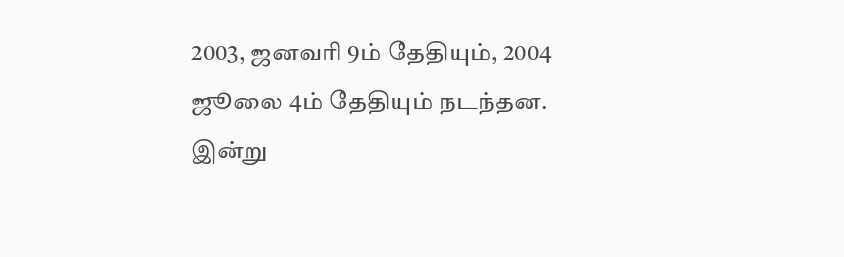2003, ஜனவரி 9ம் தேதியும், 2004 ஜூலை 4ம் தேதியும் நடந்தன. இன்று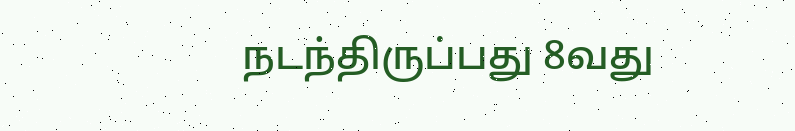நடந்திருப்பது 8வது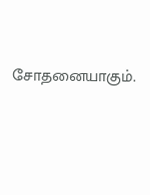சோதனையாகும்.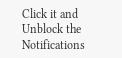Click it and Unblock the Notifications